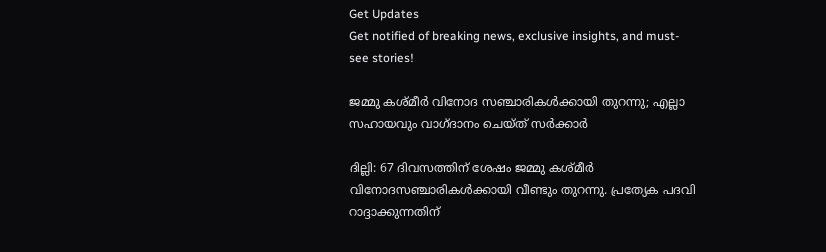Get Updates
Get notified of breaking news, exclusive insights, and must-see stories!

ജമ്മു കശ്മീര്‍ വിനോദ സഞ്ചാരികള്‍ക്കായി തുറന്നു; എല്ലാ സഹായവും വാഗ്ദാനം ചെയ്ത് സര്‍ക്കാര്‍

ദില്ലി: 67 ദിവസത്തിന് ശേഷം ജമ്മു കശ്മീര്‍ വിനോദസഞ്ചാരികള്‍ക്കായി വീണ്ടും തുറന്നു. പ്രത്യേക പദവി റാദ്ദാക്കുന്നതിന്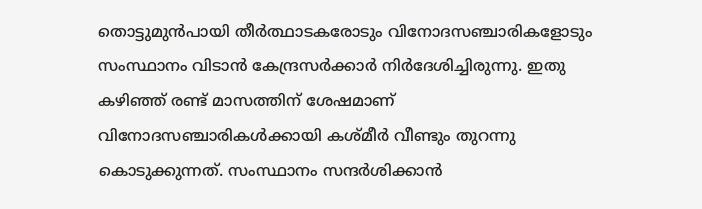തൊട്ടുമുന്‍പായി തീര്‍ത്ഥാടകരോടും വിനോദസഞ്ചാരികളോടും സംസ്ഥാനം വിടാന്‍ കേന്ദ്രസര്‍ക്കാര്‍ നിര്‍ദേശിച്ചിരുന്നു. ഇതു കഴിഞ്ഞ് രണ്ട് മാസത്തിന് ശേഷമാണ് വിനോദസഞ്ചാരികള്‍ക്കായി കശ്മീര്‍ വീണ്ടും തുറന്നു കൊടുക്കുന്നത്. സംസ്ഥാനം സന്ദര്‍ശിക്കാന്‍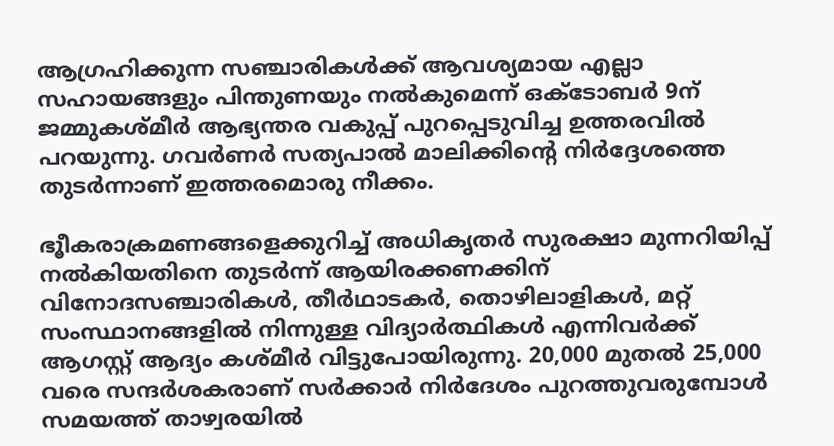ആഗ്രഹിക്കുന്ന സഞ്ചാരികള്‍ക്ക് ആവശ്യമായ എല്ലാ സഹായങ്ങളും പിന്തുണയും നല്‍കുമെന്ന് ഒക്ടോബര്‍ 9ന് ജമ്മുകശ്മീര്‍ ആഭ്യന്തര വകുപ്പ് പുറപ്പെടുവിച്ച ഉത്തരവില്‍ പറയുന്നു. ഗവര്‍ണര്‍ സത്യപാല്‍ മാലിക്കിന്റെ നിര്‍ദ്ദേശത്തെ തുടര്‍ന്നാണ് ഇത്തരമൊരു നീക്കം.

ഭൂീകരാക്രമണങ്ങളെക്കുറിച്ച് അധികൃതര്‍ സുരക്ഷാ മുന്നറിയിപ്പ് നല്‍കിയതിനെ തുടര്‍ന്ന് ആയിരക്കണക്കിന് വിനോദസഞ്ചാരികള്‍, തീര്‍ഥാടകര്‍, തൊഴിലാളികള്‍, മറ്റ് സംസ്ഥാനങ്ങളില്‍ നിന്നുള്ള വിദ്യാര്‍ത്ഥികള്‍ എന്നിവര്‍ക്ക് ആഗസ്റ്റ് ആദ്യം കശ്മീര്‍ വിട്ടുപോയിരുന്നു. 20,000 മുതല്‍ 25,000 വരെ സന്ദര്‍ശകരാണ് സര്‍ക്കാര്‍ നിര്‍ദേശം പുറത്തുവരുമ്പോള്‍ സമയത്ത് താഴ്വരയില്‍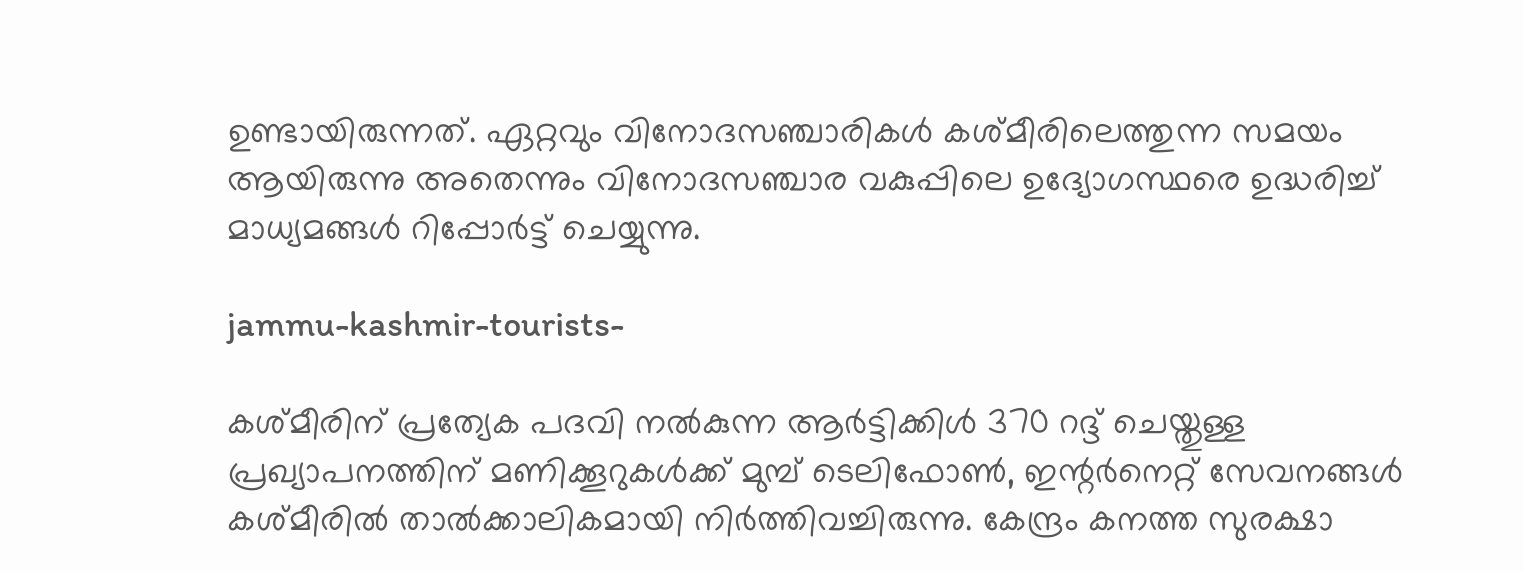ഉണ്ടായിരുന്നത്. ഏറ്റവും വിനോദസഞ്ചാരികള്‍ കശ്മീരിലെത്തുന്ന സമയം ആയിരുന്നു അതെന്നും വിനോദസ‍ഞ്ചാര വകുപ്പിലെ ഉദ്യോഗസ്ഥരെ ഉദ്ധരിച്ച് മാധ്യമങ്ങള്‍ റിപ്പോര്‍ട്ട് ചെയ്യുന്നു.

jammu-kashmir-tourists-

കശ്മീരിന് പ്രത്യേക പദവി നല്‍കുന്ന ആര്‍ട്ടിക്കിള്‍ 370 റദ്ദ് ചെയ്തുള്ള പ്രഖ്യാപനത്തിന് മണിക്കൂറുകള്‍ക്ക് മുമ്പ് ടെലിഫോണ്‍, ഇന്റര്‍നെറ്റ് സേവനങ്ങള്‍ കശ്മീരില്‍ താല്‍ക്കാലികമായി നിര്‍ത്തിവച്ചിരുന്നു. കേന്ദ്രം കനത്ത സുരക്ഷാ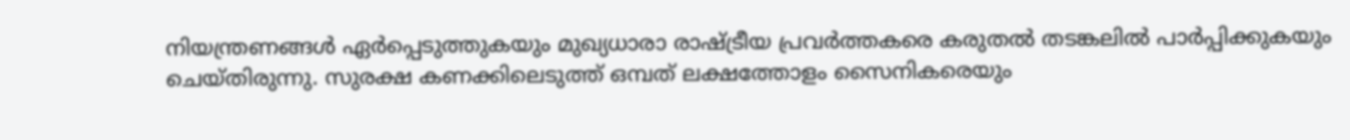നിയന്ത്രണങ്ങള്‍ ഏര്‍പ്പെടുത്തുകയും മുഖ്യധാരാ രാഷ്ട്രീയ പ്രവര്‍ത്തകരെ കരുതല്‍ തടങ്കലില്‍ പാര്‍പ്പിക്കുകയും ചെയ്തിരുന്നു. സുരക്ഷ കണക്കിലെടുത്ത് ഒമ്പത് ലക്ഷത്തോളം സൈനികരെയും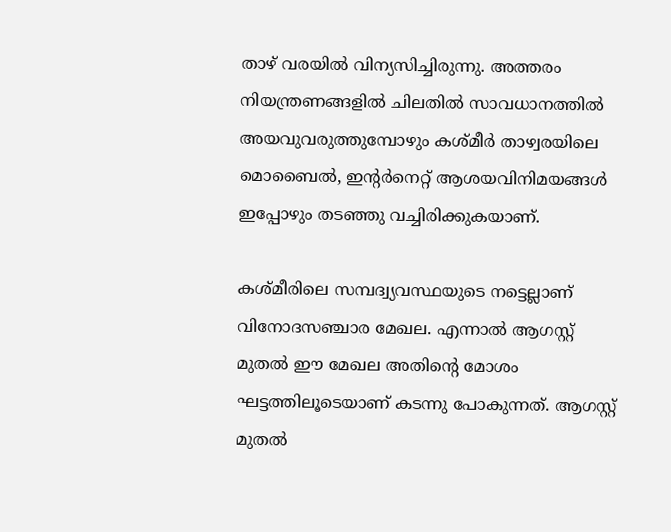താഴ് വരയില്‍ വിന്യസിച്ചിരുന്നു. അത്തരം നിയന്ത്രണങ്ങളില്‍ ചിലതില്‍ സാവധാനത്തില്‍ അയവുവരുത്തുമ്പോഴും കശ്മീര്‍ താഴ്വരയിലെ മൊബൈല്‍, ഇന്റര്‍നെറ്റ് ആശയവിനിമയങ്ങള്‍ ഇപ്പോഴും തടഞ്ഞു വച്ചിരിക്കുകയാണ്.

കശ്മീരിലെ സമ്പദ്വ്യവസ്ഥയുടെ നട്ടെല്ലാണ് വിനോദസഞ്ചാര മേഖല. എന്നാല്‍ ആഗസ്റ്റ് മുതല്‍ ഈ മേഖല അതിന്റെ മോശം ഘട്ടത്തിലൂടെയാണ് കടന്നു പോകുന്നത്. ആഗസ്റ്റ് മുതല്‍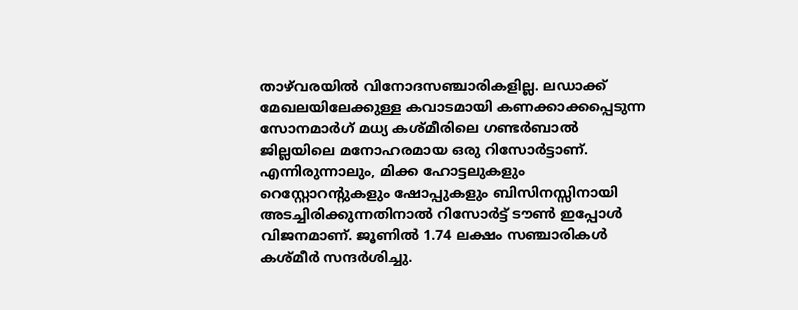താഴ്‌വരയില്‍ വിനോദസഞ്ചാരികളില്ല. ലഡാക്ക് മേഖലയിലേക്കുള്ള കവാടമായി കണക്കാക്കപ്പെടുന്ന സോനമാര്‍ഗ് മധ്യ കശ്മീരിലെ ഗണ്ടര്‍ബാല്‍ ജില്ലയിലെ മനോഹരമായ ഒരു റിസോര്‍ട്ടാണ്. എന്നിരുന്നാലും, മിക്ക ഹോട്ടലുകളും റെസ്റ്റോറന്റുകളും ഷോപ്പുകളും ബിസിനസ്സിനായി അടച്ചിരിക്കുന്നതിനാല്‍ റിസോര്‍ട്ട് ടൗണ്‍ ഇപ്പോള്‍ വിജനമാണ്. ജൂണില്‍ 1.74 ലക്ഷം സഞ്ചാരികള്‍ കശ്മീര്‍ സന്ദര്‍ശിച്ചു.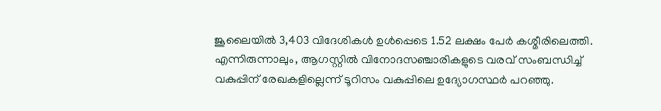ജൂലൈയില്‍ 3,403 വിദേശികള്‍ ഉള്‍പ്പെടെ 1.52 ലക്ഷം പേര്‍ കശ്മീരിലെത്തി. എന്നിരുന്നാലും, ആഗസ്റ്റില്‍ വിനോദസഞ്ചാരികളുടെ വരവ് സംബന്ധിച്ച് വകുപ്പിന് രേഖകളില്ലെന്ന് ടൂറിസം വകുപ്പിലെ ഉദ്യോഗസ്ഥര്‍ പറഞ്ഞു.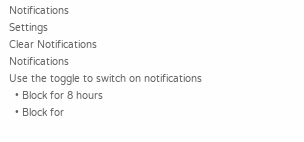Notifications
Settings
Clear Notifications
Notifications
Use the toggle to switch on notifications
  • Block for 8 hours
  • Block for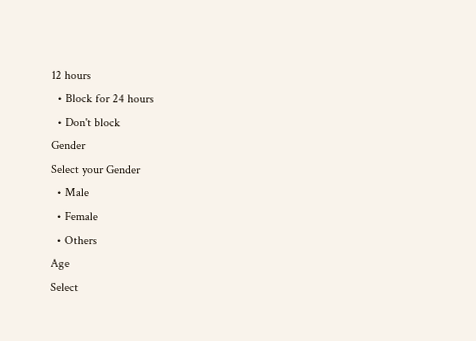12 hours
  • Block for 24 hours
  • Don't block
Gender
Select your Gender
  • Male
  • Female
  • Others
Age
Select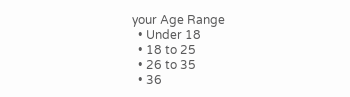your Age Range
  • Under 18
  • 18 to 25
  • 26 to 35
  • 36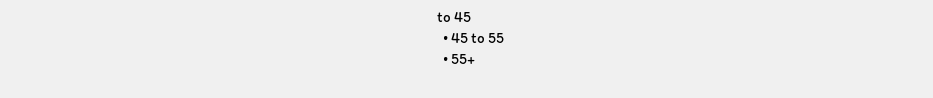to 45
  • 45 to 55
  • 55+